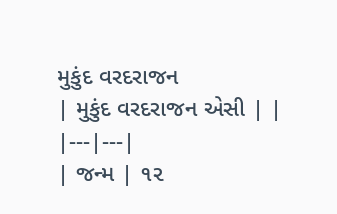મુકુંદ વરદરાજન
| મુકુંદ વરદરાજન એસી | |
|---|---|
| જન્મ | ૧૨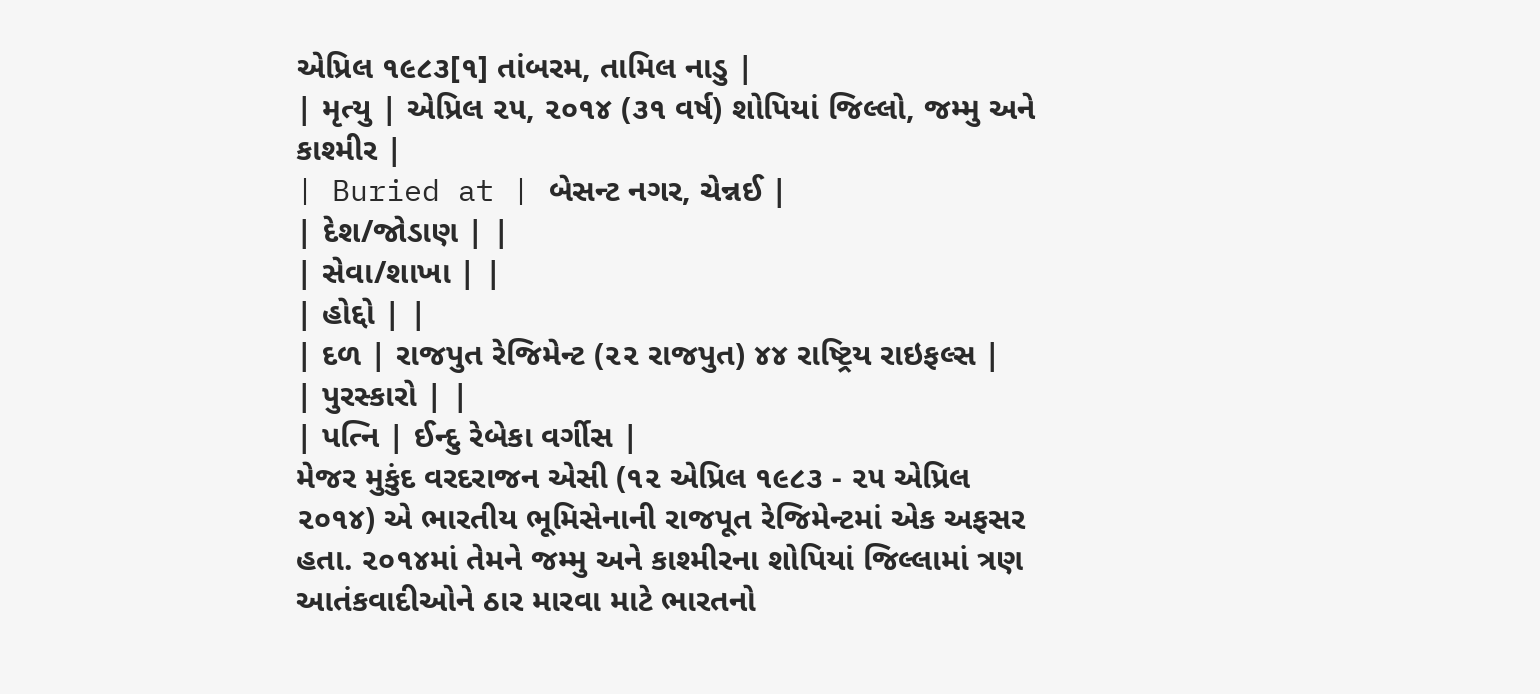એપ્રિલ ૧૯૮૩[૧] તાંબરમ, તામિલ નાડુ |
| મૃત્યુ | એપ્રિલ ૨૫, ૨૦૧૪ (૩૧ વર્ષ) શોપિયાં જિલ્લો, જમ્મુ અને કાશ્મીર |
| Buried at | બેસન્ટ નગર, ચેન્નઈ |
| દેશ/જોડાણ | |
| સેવા/શાખા | |
| હોદ્દો | |
| દળ | રાજપુત રેજિમેન્ટ (૨૨ રાજપુત) ૪૪ રાષ્ટ્રિય રાઇફલ્સ |
| પુરસ્કારો | |
| પત્નિ | ઈન્દુ રેબેકા વર્ગીસ |
મેજર મુકુંદ વરદરાજન એસી (૧૨ એપ્રિલ ૧૯૮૩ - ૨૫ એપ્રિલ ૨૦૧૪) એ ભારતીય ભૂમિસેનાની રાજપૂત રેજિમેન્ટમાં એક અફસર હતા. ૨૦૧૪માં તેમને જમ્મુ અને કાશ્મીરના શોપિયાં જિલ્લામાં ત્રણ આતંકવાદીઓને ઠાર મારવા માટે ભારતનો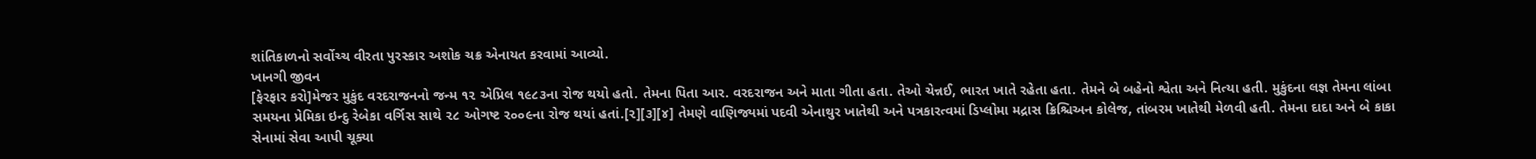શાંતિકાળનો સર્વોચ્ચ વીરતા પુરસ્કાર અશોક ચક્ર એનાયત કરવામાં આવ્યો.
ખાનગી જીવન
[ફેરફાર કરો]મેજર મુકુંદ વરદરાજનનો જન્મ ૧૨ એપ્રિલ ૧૯૮૩ના રોજ થયો હતો. તેમના પિતા આર. વરદરાજન અને માતા ગીતા હતા. તેઓ ચેન્નઈ, ભારત ખાતે રહેતા હતા. તેમને બે બહેનો શ્વેતા અને નિત્યા હતી. મુકુંદના લજ્ઞ તેમના લાંબા સમયના પ્રેમિકા ઇન્દુ રેબેકા વર્ગિસ સાથે ૨૮ ઓગષ્ટ ૨૦૦૯ના રોજ થયાં હતાં.[૨][૩][૪] તેમણે વાણિજ્યમાં પદવી એનાથુર ખાતેથી અને પત્રકારત્વમાં ડિપ્લોમા મદ્રાસ ક્રિશ્ચિઅન કોલેજ, તાંબરમ ખાતેથી મેળવી હતી. તેમના દાદા અને બે કાકા સેનામાં સેવા આપી ચૂક્યા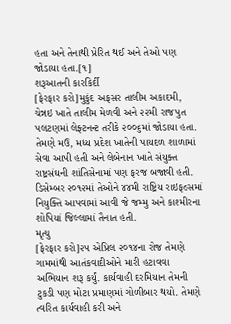હતા અને તેનાથી પ્રેરિત થઈ અને તેઓ પણ જોડાયા હતા.[૧]
શરૂઆતની કારકિર્દી
[ફેરફાર કરો]મુકુંદ અફસર તાલીમ અકાદમી, ચેન્નઇ ખાતે તાલીમ મેળવી અને ૨૨મી રાજપુત પલટણમાં લેફ્ટનન્ટ તરીકે ૨૦૦૬માં જોડાયા હતા. તેમણે મઉ, મધ્ય પ્રદેશ ખાતેની પાયદળ શાળામાં સેવા આપી હતી અને લેબેનાન ખાતે સંયુક્ત રાષ્ટ્રસંઘની શાંતિસેનામાં પણ ફરજ બજાવી હતી. ડિસેમ્બર ૨૦૧૨માં તેઓને ૪૪મી રાષ્ટ્રિય રાઇફલ્સમાં નિયુક્તિ આપવામાં આવી જે જમ્મુ અને કાશ્મીરના શોપિયાં જિલ્લામાં તૈનાત હતી.
મૃત્યુ
[ફેરફાર કરો]૨૫ એપ્રિલ ૨૦૧૪ના રોજ તેમણે ગામમાંથી આતંકવાદીઓને મારી હટાવવા અભિયાન શરૂ કર્યું. કાર્યવાહી દરમિયાન તેમની ટુકડી પણ મોટા પ્રમાણમાં ગોળીબાર થયો. તેમણે ત્વરિત કાર્યવાહી કરી અને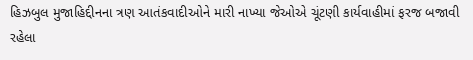હિઝબુલ મુજાહિદ્દીનના ત્રણ આતંકવાદીઓને મારી નાખ્યા જેઓએ ચૂંટણી કાર્યવાહીમાં ફરજ બજાવી રહેલા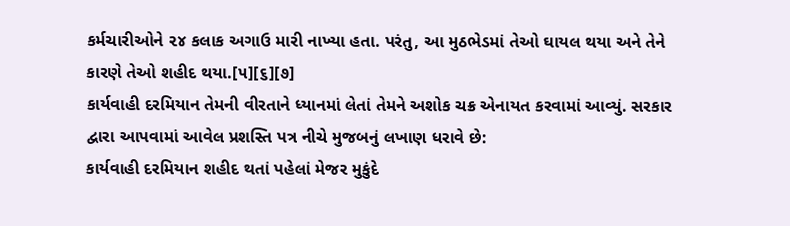કર્મચારીઓને ૨૪ કલાક અગાઉ મારી નાખ્યા હતા. પરંતુ, આ મુઠભેડમાં તેઓ ઘાયલ થયા અને તેને કારણે તેઓ શહીદ થયા.[૫][૬][૭]
કાર્યવાહી દરમિયાન તેમની વીરતાને ધ્યાનમાં લેતાં તેમને અશોક ચક્ર એનાયત કરવામાં આવ્યું. સરકાર દ્વારા આપવામાં આવેલ પ્રશસ્તિ પત્ર નીચે મુજબનું લખાણ ધરાવે છે:
કાર્યવાહી દરમિયાન શહીદ થતાં પહેલાં મેજર મુકુંદે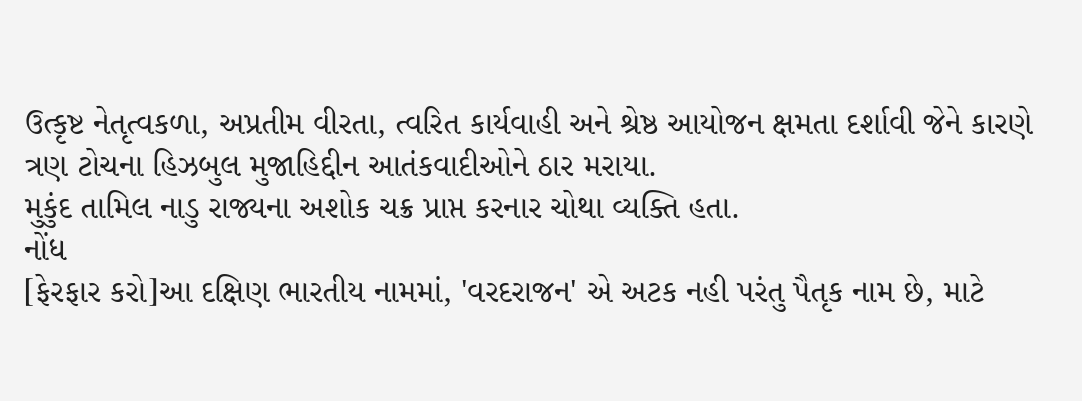ઉત્કૃષ્ટ નેતૃત્વકળા, અપ્રતીમ વીરતા, ત્વરિત કાર્યવાહી અને શ્રેષ્ઠ આયોજન ક્ષમતા દર્શાવી જેને કારણે ત્રણ ટોચના હિઝબુલ મુજાહિદ્દીન આતંકવાદીઓને ઠાર મરાયા.
મુકુંદ તામિલ નાડુ રાજ્યના અશોક ચક્ર પ્રાપ્ત કરનાર ચોથા વ્યક્તિ હતા.
નોંધ
[ફેરફાર કરો]આ દક્ષિણ ભારતીય નામમાં, 'વરદરાજન' એ અટક નહી પરંતુ પૈતૃક નામ છે, માટે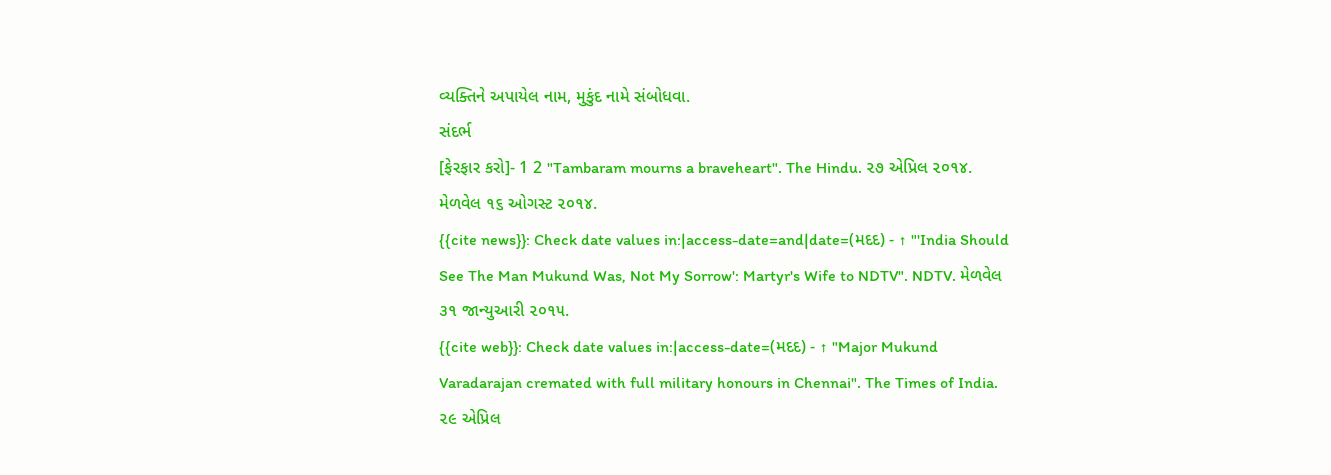વ્યક્તિને અપાયેલ નામ, મુકુંદ નામે સંબોધવા.
સંદર્ભ
[ફેરફાર કરો]- 1 2 "Tambaram mourns a braveheart". The Hindu. ૨૭ એપ્રિલ ૨૦૧૪. મેળવેલ ૧૬ ઓગસ્ટ ૨૦૧૪.
{{cite news}}: Check date values in:|access-date=and|date=(મદદ) - ↑ "'India Should See The Man Mukund Was, Not My Sorrow': Martyr's Wife to NDTV". NDTV. મેળવેલ ૩૧ જાન્યુઆરી ૨૦૧૫.
{{cite web}}: Check date values in:|access-date=(મદદ) - ↑ "Major Mukund Varadarajan cremated with full military honours in Chennai". The Times of India. ૨૯ એપ્રિલ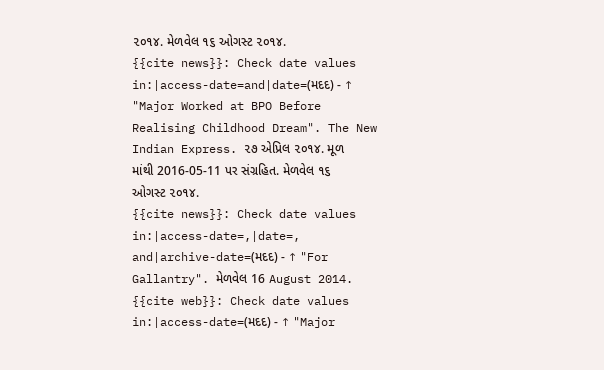૨૦૧૪. મેળવેલ ૧૬ ઓગસ્ટ ૨૦૧૪.
{{cite news}}: Check date values in:|access-date=and|date=(મદદ) - ↑ "Major Worked at BPO Before Realising Childhood Dream". The New Indian Express. ૨૭ એપ્રિલ ૨૦૧૪. મૂળ માંથી 2016-05-11 પર સંગ્રહિત. મેળવેલ ૧૬ ઓગસ્ટ ૨૦૧૪.
{{cite news}}: Check date values in:|access-date=,|date=, and|archive-date=(મદદ) - ↑ "For Gallantry". મેળવેલ 16 August 2014.
{{cite web}}: Check date values in:|access-date=(મદદ) - ↑ "Major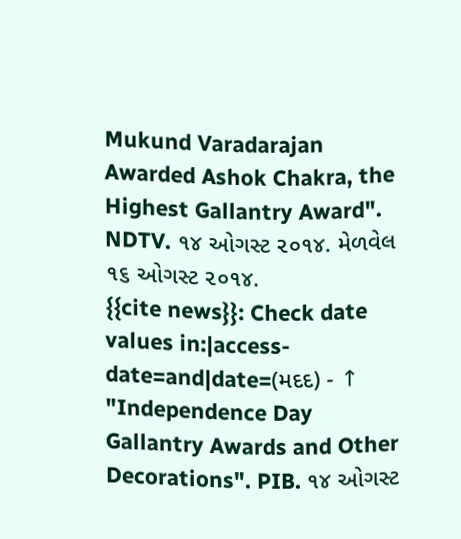Mukund Varadarajan Awarded Ashok Chakra, the Highest Gallantry Award". NDTV. ૧૪ ઓગસ્ટ ૨૦૧૪. મેળવેલ ૧૬ ઓગસ્ટ ૨૦૧૪.
{{cite news}}: Check date values in:|access-date=and|date=(મદદ) - ↑ "Independence Day Gallantry Awards and Other Decorations". PIB. ૧૪ ઓગસ્ટ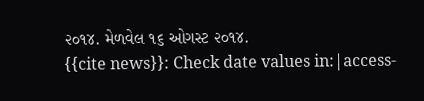૨૦૧૪. મેળવેલ ૧૬ ઓગસ્ટ ૨૦૧૪.
{{cite news}}: Check date values in:|access-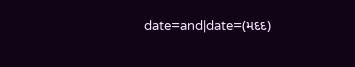date=and|date=(મદદ)